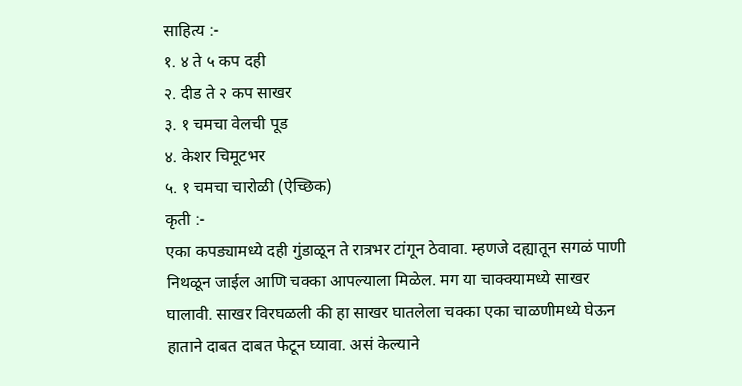साहित्य :-
१. ४ ते ५ कप दही
२. दीड ते २ कप साखर
३. १ चमचा वेलची पूड
४. केशर चिमूटभर
५. १ चमचा चारोळी (ऐच्छिक)
कृती :-
एका कपड्यामध्ये दही गुंडाळून ते रात्रभर टांगून ठेवावा. म्हणजे दह्यातून सगळं पाणी निथळून जाईल आणि चक्का आपल्याला मिळेल. मग या चाक्क्यामध्ये साखर घालावी. साखर विरघळली की हा साखर घातलेला चक्का एका चाळणीमध्ये घेऊन हाताने दाबत दाबत फेटून घ्यावा. असं केल्याने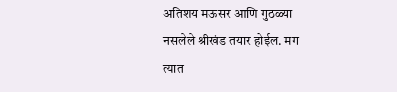अतिशय मऊसर आणि गुठळ्या नसलेले श्रीखंड तयार होईल. मग त्यात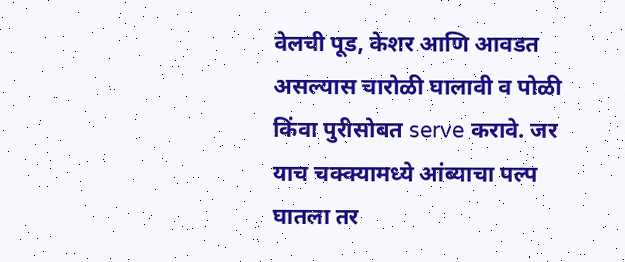वेलची पूड, केशर आणि आवडत असल्यास चारोळी घालावी व पोळी किंवा पुरीसोबत serve करावे. जर याच चक्क्यामध्ये आंब्याचा पल्प घातला तर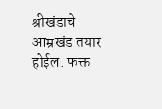श्रीखंडाचे आम्रखंड तयार होईल. फक्त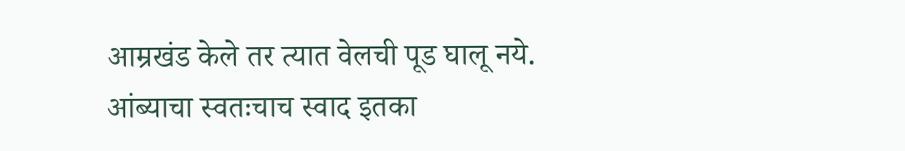आम्रखंड केले तर त्यात वेलची पूड घालू नये. आंब्याचा स्वतःचाच स्वाद इतका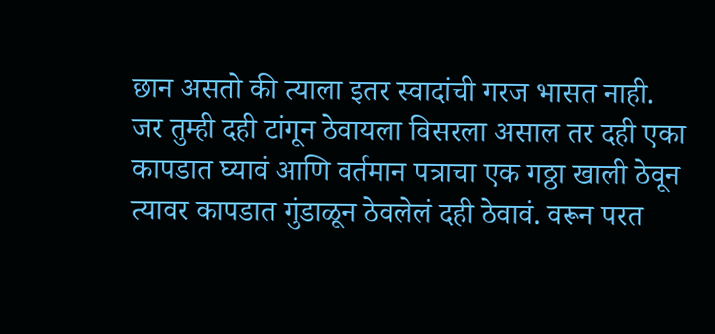छान असतो की त्याला इतर स्वादांची गरज भासत नाही.
जर तुम्ही दही टांगून ठेवायला विसरला असाल तर दही एका कापडात घ्यावं आणि वर्तमान पत्राचा एक गठ्ठा खाली ठेवून त्यावर कापडात गुंडाळून ठेवलेलं दही ठेवावं. वरून परत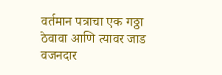वर्तमान पत्राचा एक गठ्ठा ठेवावा आणि त्यावर जाड वजनदार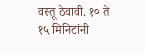वस्तू ठेवावी. १० ते १५ मिनिटांनी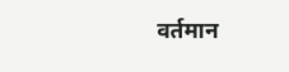वर्तमान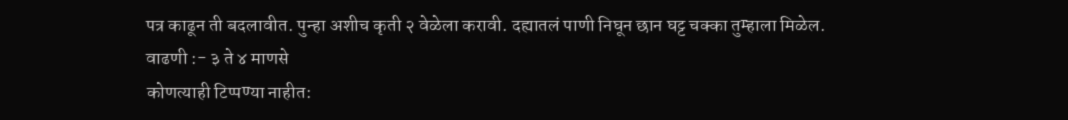पत्र काढून ती बदलावीत. पुन्हा अशीच कृती २ वेळेला करावी. दह्यातलं पाणी निघून छान घट्ट चक्का तुम्हाला मिळेल.
वाढणी :- ३ ते ४ माणसे
कोणत्याही टिप्पण्या नाहीत: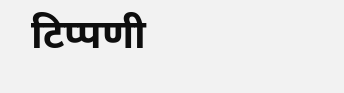टिप्पणी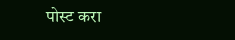पोस्ट करा